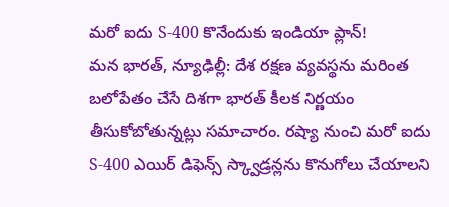మరో ఐదు S-400 కొనేందుకు ఇండియా ప్లాన్!
మన భారత్, న్యూఢిల్లీ: దేశ రక్షణ వ్యవస్థను మరింత బలోపేతం చేసే దిశగా భారత్ కీలక నిర్ణయం తీసుకోబోతున్నట్లు సమాచారం. రష్యా నుంచి మరో ఐదు S-400 ఎయిర్ డిఫెన్స్ స్క్వాడ్రన్లను కొనుగోలు చేయాలని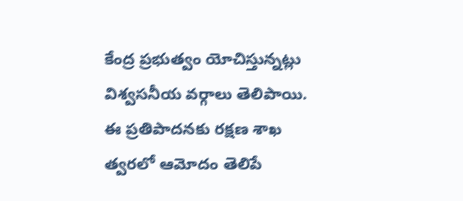కేంద్ర ప్రభుత్వం యోచిస్తున్నట్లు విశ్వసనీయ వర్గాలు తెలిపాయి. ఈ ప్రతిపాదనకు రక్షణ శాఖ త్వరలో ఆమోదం తెలిపే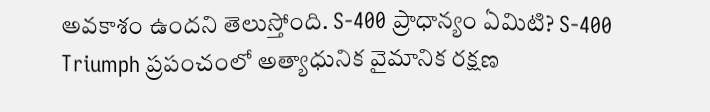అవకాశం ఉందని తెలుస్తోంది. S-400 ప్రాధాన్యం ఏమిటి? S-400 Triumph ప్రపంచంలో అత్యాధునిక వైమానిక రక్షణ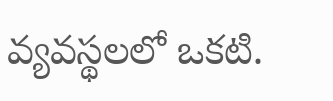వ్యవస్థలలో ఒకటి.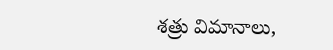శత్రు విమానాలు,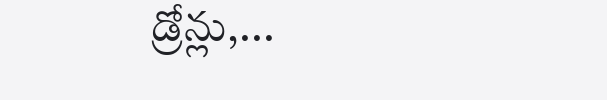డ్రోన్లు,...